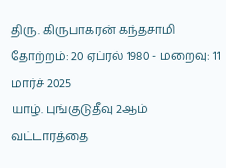திரு. கிருபாகரன் கந்தசாமி
தோற்றம்: 20 ஏப்ரல் 1980 - மறைவு: 11 மார்ச் 2025
யாழ். புங்குடுதீவு 2ஆம் வட்டாரத்தை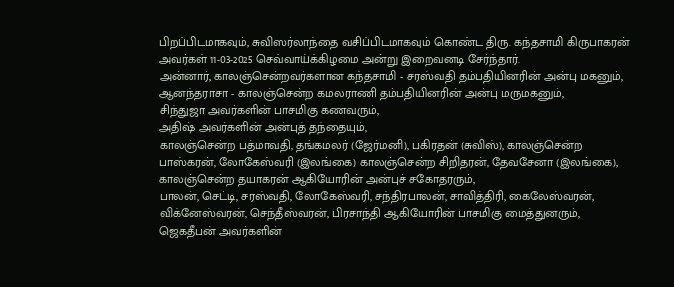பிறப்பிடமாகவும், சுவிஸர்லாந்தை வசிப்பிடமாகவும் கொண்ட திரு. கந்தசாமி கிருபாகரன் அவர்கள் 11-03-2025 செவ்வாய்க்கிழமை அன்று இறைவனடி சேர்ந்தார்.
அன்னார், காலஞ்சென்றவர்களான கந்தசாமி - சரஸ்வதி தம்பதியினரின் அன்பு மகனும்,
ஆனந்தராசா - காலஞ்சென்ற கமலராணி தம்பதியினரின் அன்பு மருமகனும்,
சிந்துஜா அவர்களின் பாசமிகு கணவரும்,
அதிஷ் அவர்களின் அன்புத் தந்தையும்,
காலஞ்சென்ற பத்மாவதி, தங்கமலர் (ஜேர்மனி), பகிரதன் (சுவிஸ்), காலஞ்சென்ற பாஸ்கரன், லோகேஸ்வரி (இலங்கை) காலஞ்சென்ற சிறிதரன், தேவசேனா (இலங்கை), காலஞ்சென்ற தயாகரன் ஆகியோரின் அன்புச் சகோதரரும்,
பாலன், செட்டி, சரஸ்வதி, லோகேஸ்வரி, சந்திரபாலன், சாவித்திரி, கைலேஸ்வரன், விக்னேஸ்வரன், செந்தீஸ்வரன், பிரசாந்தி ஆகியோரின் பாசமிகு மைத்துனரும்,
ஜெகதீபன் அவர்களின்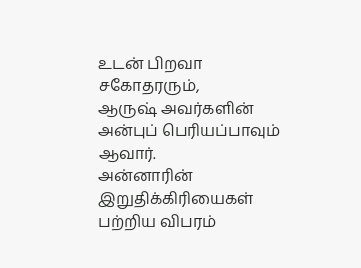உடன் பிறவா சகோதரரும்,
ஆருஷ் அவர்களின் அன்புப் பெரியப்பாவும் ஆவார்.
அன்னாரின் இறுதிக்கிரியைகள் பற்றிய விபரம்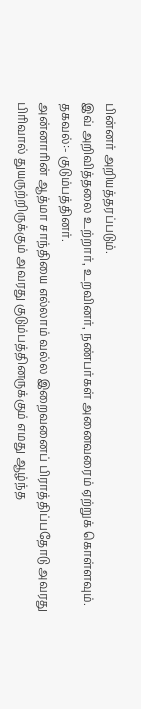பின்னர் அறியத்தரப்படும்.
இவ் அறிவித்தலை உற்றார், உறவினர், நண்பர்கள் அனைவரைம் ஏற்றுக் கொள்ளவும்.
தகவல்:- குடும்பத்தினர்.
அன்னாரின் ஆத்மா சாந்தியை எல்லாம் வல்ல இறைவனைப் பிராத்திப்பதோடு அவரது பிரிவால் துயருற்றிருக்கும் அவரது குடும்பத்தினருக்கும் எமது ஆழ்ந்த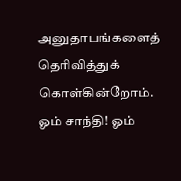அனுதாபங்களைத் தெரிவித்துக் கொள்கின்றோம்.
ஓம் சாந்தி! ஓம்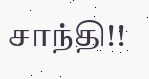சாந்தி!!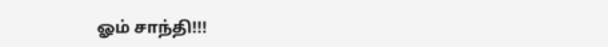ஓம் சாந்தி!!!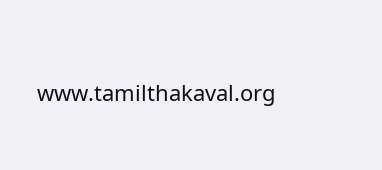www.tamilthakaval.org